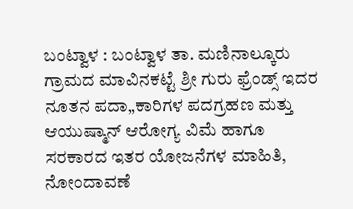ಬಂಟ್ವಾಳ : ಬಂಟ್ವಾಳ ತಾ. ಮಣಿನಾಲ್ಕೂರು ಗ್ರಾಮದ ಮಾವಿನಕಟ್ಟೆ ಶ್ರೀ ಗುರು ಫ್ರೆಂಡ್ಸ್ ಇದರ ನೂತನ ಪದಾ„ಕಾರಿಗಳ ಪದಗ್ರಹಣ ಮತ್ತು ಆಯುಷ್ಮಾನ್ ಆರೋಗ್ಯ ವಿಮೆ ಹಾಗೂ ಸರಕಾರದ ಇತರ ಯೋಜನೆಗಳ ಮಾಹಿತಿ, ನೋಂದಾವಣೆ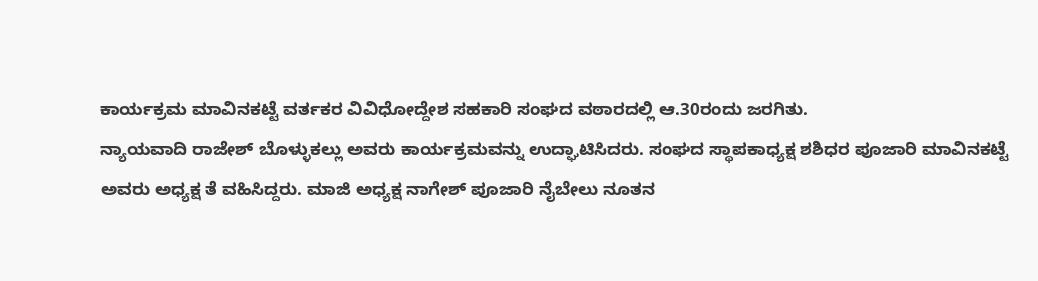ಕಾರ್ಯಕ್ರಮ ಮಾವಿನಕಟ್ಟೆ ವರ್ತಕರ ವಿವಿಧೋದ್ದೇಶ ಸಹಕಾರಿ ಸಂಘದ ವಠಾರದಲ್ಲಿ ಆ.30ರಂದು ಜರಗಿತು.
ನ್ಯಾಯವಾದಿ ರಾಜೇಶ್ ಬೊಳ್ಳುಕಲ್ಲು ಅವರು ಕಾರ್ಯಕ್ರಮವನ್ನು ಉದ್ಘಾಟಿಸಿದರು. ಸಂಘದ ಸ್ಥಾಪಕಾಧ್ಯಕ್ಷ ಶಶಿಧರ ಪೂಜಾರಿ ಮಾವಿನಕಟ್ಟೆ ಅವರು ಅಧ್ಯಕ್ಷ ತೆ ವಹಿಸಿದ್ದರು. ಮಾಜಿ ಅಧ್ಯಕ್ಷ ನಾಗೇಶ್ ಪೂಜಾರಿ ನೈಬೇಲು ನೂತನ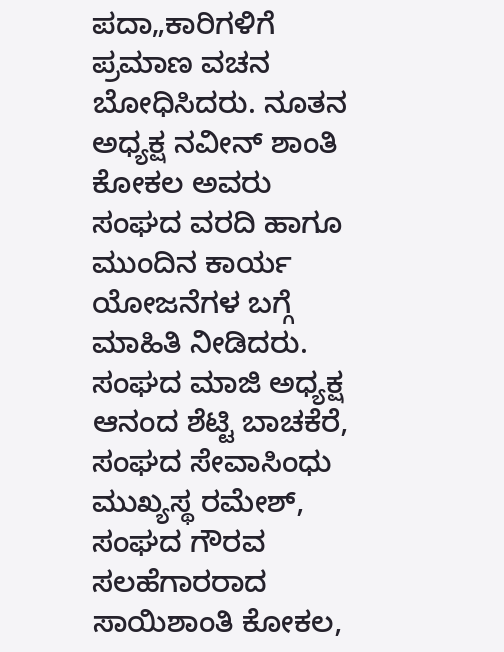ಪದಾ„ಕಾರಿಗಳಿಗೆ ಪ್ರಮಾಣ ವಚನ ಬೋಧಿಸಿದರು. ನೂತನ ಅಧ್ಯಕ್ಷ ನವೀನ್ ಶಾಂತಿ ಕೋಕಲ ಅವರು ಸಂಘದ ವರದಿ ಹಾಗೂ ಮುಂದಿನ ಕಾರ್ಯ ಯೋಜನೆಗಳ ಬಗ್ಗೆ ಮಾಹಿತಿ ನೀಡಿದರು. ಸಂಘದ ಮಾಜಿ ಅಧ್ಯಕ್ಷ ಆನಂದ ಶೆಟ್ಟಿ ಬಾಚಕೆರೆ, ಸಂಘದ ಸೇವಾಸಿಂಧು ಮುಖ್ಯಸ್ಥ ರಮೇಶ್, ಸಂಘದ ಗೌರವ ಸಲಹೆಗಾರರಾದ ಸಾಯಿಶಾಂತಿ ಕೋಕಲ,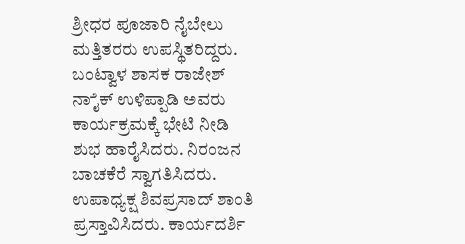ಶ್ರೀಧರ ಪೂಜಾರಿ ನೈಬೇಲು ಮತ್ತಿತರರು ಉಪಸ್ಥಿತರಿದ್ದರು.
ಬಂಟ್ವಾಳ ಶಾಸಕ ರಾಜೇಶ್ ನಾೈಕ್ ಉಳಿಪ್ಪಾಡಿ ಅವರು ಕಾರ್ಯಕ್ರಮಕ್ಕೆ ಭೇಟಿ ನೀಡಿ ಶುಭ ಹಾರೈಸಿದರು. ನಿರಂಜನ ಬಾಚಕೆರೆ ಸ್ವಾಗತಿಸಿದರು. ಉಪಾಧ್ಯಕ್ಷ ಶಿವಪ್ರಸಾದ್ ಶಾಂತಿ ಪ್ರಸ್ತಾವಿಸಿದರು. ಕಾರ್ಯದರ್ಶಿ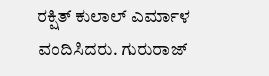ರಕ್ಷಿತ್ ಕುಲಾಲ್ ಎರ್ಮಾಳ ವಂದಿಸಿದರು. ಗುರುರಾಜ್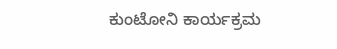ಕುಂಟೋನಿ ಕಾರ್ಯಕ್ರಮ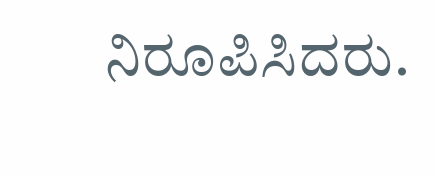ನಿರೂಪಿಸಿದರು.